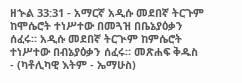ዘኍል 33:31 - አማርኛ አዲሱ መደበኛ ትርጉም ከሞሴሮት ተነሥተው በመጓዝ በቤኔያዕቃን ሰፈሩ። አዲሱ መደበኛ ትርጒም ከምሴሮት ተነሥተው በብኔያዕቃን ሰፈሩ። መጽሐፍ ቅዱስ - (ካቶሊካዊ እትም - ኤማሁስ)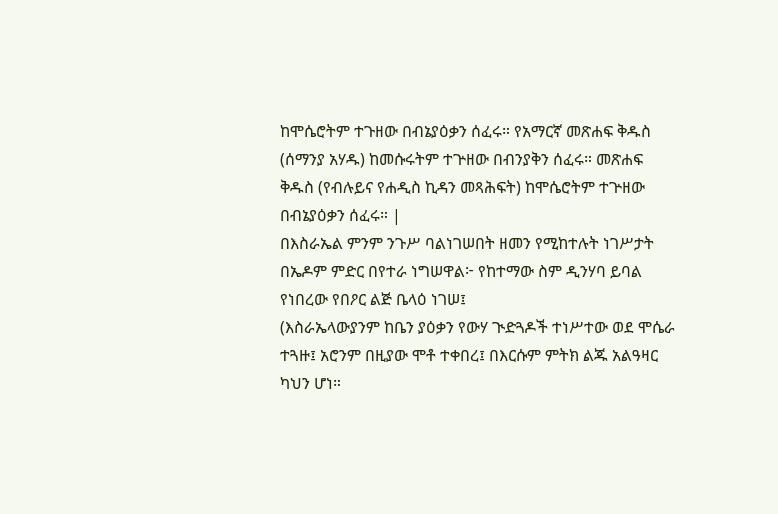ከሞሴሮትም ተጉዘው በብኔያዕቃን ሰፈሩ። የአማርኛ መጽሐፍ ቅዱስ (ሰማንያ አሃዱ) ከመሱሩትም ተጕዘው በብንያቅን ሰፈሩ። መጽሐፍ ቅዱስ (የብሉይና የሐዲስ ኪዳን መጻሕፍት) ከሞሴሮትም ተጕዘው በብኔያዕቃን ሰፈሩ። |
በእስራኤል ምንም ንጉሥ ባልነገሠበት ዘመን የሚከተሉት ነገሥታት በኤዶም ምድር በየተራ ነግሠዋል፦ የከተማው ስም ዲንሃባ ይባል የነበረው የበዖር ልጅ ቤላዕ ነገሠ፤
(እስራኤላውያንም ከቤን ያዕቃን የውሃ ጒድጓዶች ተነሥተው ወደ ሞሴራ ተጓዙ፤ አሮንም በዚያው ሞቶ ተቀበረ፤ በእርሱም ምትክ ልጁ አልዓዛር ካህን ሆነ።